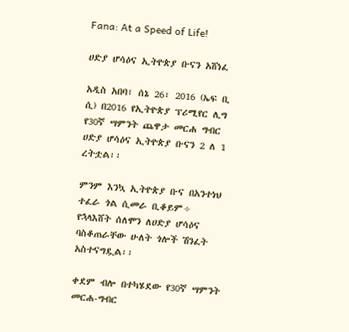Fana: At a Speed of Life!

ሀድያ ሆሳዕና ኢትዮጵያ ቡናን አሸነፈ

አዲስ አበባ፣ ሰኔ 26፣ 2016 (ኤፍ ቢ ሲ) በ2016 የኢትዮጵያ ፕሪሚየር ሊግ የ30ኛ ሣምንት ጨዋታ መርሐ ግብር ሀድያ ሆሳዕና ኢትዮጵያ ቡናን 2 ለ 1 ረትቷል፡፡

ምንም እንኳ ኢትዮጵያ ቡና በአንተነህ ተፈራ ጎል ሲመራ ቢቆይም÷ የኋላእሸት ሰለሞን ለሀድያ ሆሳዕና ባስቆጠራቸው ሁለት ጎሎች ሽንፈት አስተናግዷል፡፡

ቀደም ብሎ በተካሄደው የ30ኛ ሣምንት መርሐ-ግብር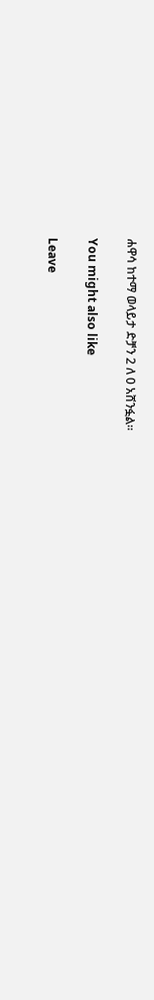ሐዋሳ ከተማ ወላይታ ድቻን 2 ለ 0 አሸንፏል፡፡

You might also like

Leave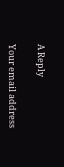A Reply

Your email address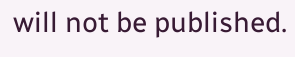will not be published.